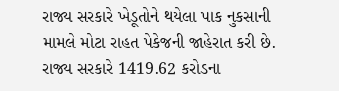રાજ્ય સરકારે ખેડૂતોને થયેલા પાક નુકસાની મામલે મોટા રાહત પેકેજની જાહેરાત કરી છે. રાજ્ય સરકારે 1419.62 કરોડના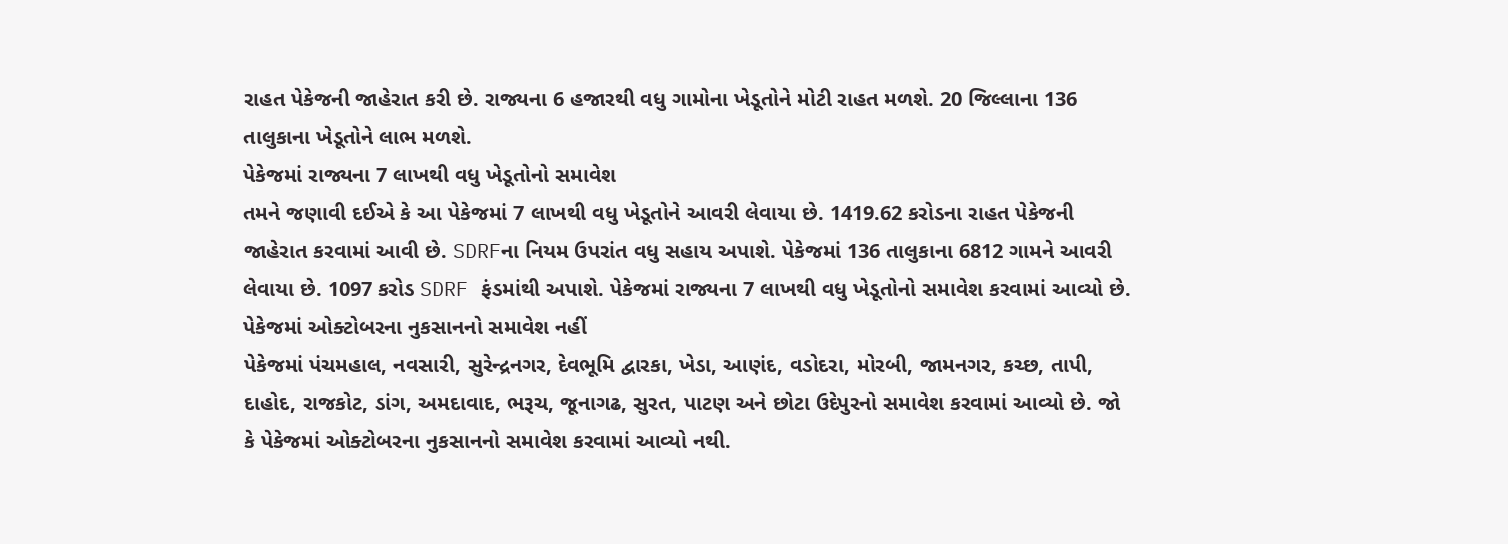રાહત પેકેજની જાહેરાત કરી છે. રાજ્યના 6 હજારથી વધુ ગામોના ખેડૂતોને મોટી રાહત મળશે. 20 જિલ્લાના 136 તાલુકાના ખેડૂતોને લાભ મળશે.
પેકેજમાં રાજ્યના 7 લાખથી વધુ ખેડૂતોનો સમાવેશ
તમને જણાવી દઈએ કે આ પેકેજમાં 7 લાખથી વધુ ખેડૂતોને આવરી લેવાયા છે. 1419.62 કરોડના રાહત પેકેજની જાહેરાત કરવામાં આવી છે. SDRFના નિયમ ઉપરાંત વધુ સહાય અપાશે. પેકેજમાં 136 તાલુકાના 6812 ગામને આવરી લેવાયા છે. 1097 કરોડ SDRF ફંડમાંથી અપાશે. પેકેજમાં રાજ્યના 7 લાખથી વધુ ખેડૂતોનો સમાવેશ કરવામાં આવ્યો છે.
પેકેજમાં ઓક્ટોબરના નુકસાનનો સમાવેશ નહીં
પેકેજમાં પંચમહાલ, નવસારી, સુરેન્દ્રનગર, દેવભૂમિ દ્વારકા, ખેડા, આણંદ, વડોદરા, મોરબી, જામનગર, કચ્છ, તાપી, દાહોદ, રાજકોટ, ડાંગ, અમદાવાદ, ભરૂચ, જૂનાગઢ, સુરત, પાટણ અને છોટા ઉદેપુરનો સમાવેશ કરવામાં આવ્યો છે. જો કે પેકેજમાં ઓક્ટોબરના નુકસાનનો સમાવેશ કરવામાં આવ્યો નથી.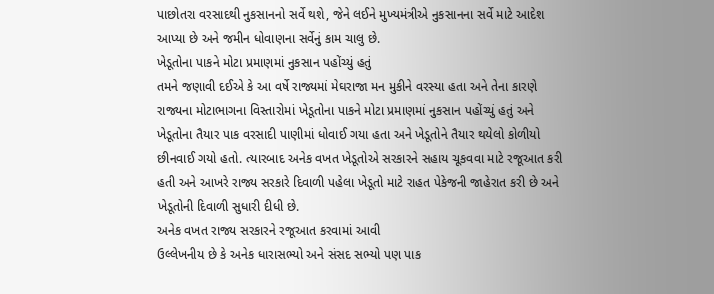પાછોતરા વરસાદથી નુકસાનનો સર્વે થશે, જેને લઈને મુખ્યમંત્રીએ નુકસાનના સર્વે માટે આદેશ આપ્યા છે અને જમીન ધોવાણના સર્વેનું કામ ચાલુ છે.
ખેડૂતોના પાકને મોટા પ્રમાણમાં નુકસાન પહોંચ્યું હતું
તમને જણાવી દઈએ કે આ વર્ષે રાજ્યમાં મેઘરાજા મન મુકીને વરસ્યા હતા અને તેના કારણે રાજ્યના મોટાભાગના વિસ્તારોમાં ખેડૂતોના પાકને મોટા પ્રમાણમાં નુકસાન પહોંચ્યું હતું અને ખેડૂતોના તૈયાર પાક વરસાદી પાણીમાં ધોવાઈ ગયા હતા અને ખેડૂતોને તૈયાર થયેલો કોળીયો છીનવાઈ ગયો હતો. ત્યારબાદ અનેક વખત ખેડૂતોએ સરકારને સહાય ચૂકવવા માટે રજૂઆત કરી હતી અને આખરે રાજ્ય સરકારે દિવાળી પહેલા ખેડૂતો માટે રાહત પેકેજની જાહેરાત કરી છે અને ખેડૂતોની દિવાળી સુધારી દીધી છે.
અનેક વખત રાજ્ય સરકારને રજૂઆત કરવામાં આવી
ઉલ્લેખનીય છે કે અનેક ધારાસભ્યો અને સંસદ સભ્યો પણ પાક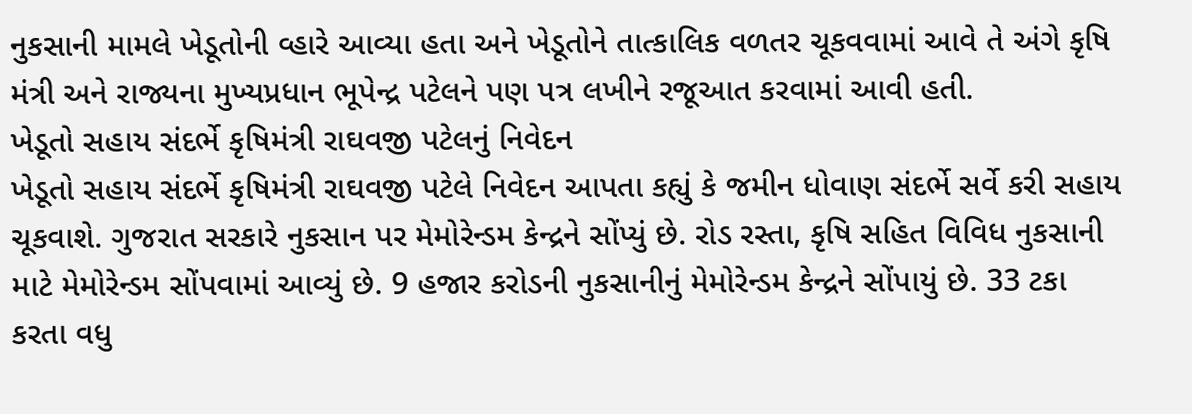નુકસાની મામલે ખેડૂતોની વ્હારે આવ્યા હતા અને ખેડૂતોને તાત્કાલિક વળતર ચૂકવવામાં આવે તે અંગે કૃષિ મંત્રી અને રાજ્યના મુખ્યપ્રધાન ભૂપેન્દ્ર પટેલને પણ પત્ર લખીને રજૂઆત કરવામાં આવી હતી.
ખેડૂતો સહાય સંદર્ભે કૃષિમંત્રી રાઘવજી પટેલનું નિવેદન
ખેડૂતો સહાય સંદર્ભે કૃષિમંત્રી રાઘવજી પટેલે નિવેદન આપતા કહ્યું કે જમીન ધોવાણ સંદર્ભે સર્વે કરી સહાય ચૂકવાશે. ગુજરાત સરકારે નુકસાન પર મેમોરેન્ડમ કેન્દ્રને સોંપ્યું છે. રોડ રસ્તા, કૃષિ સહિત વિવિધ નુકસાની માટે મેમોરેન્ડમ સોંપવામાં આવ્યું છે. 9 હજાર કરોડની નુકસાનીનું મેમોરેન્ડમ કેન્દ્રને સોંપાયું છે. 33 ટકા કરતા વધુ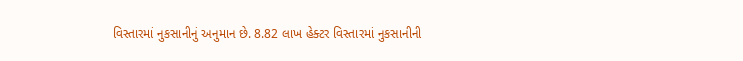વિસ્તારમાં નુકસાનીનું અનુમાન છે. 8.82 લાખ હેક્ટર વિસ્તારમાં નુકસાનીની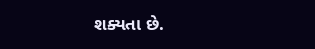શક્યતા છે.